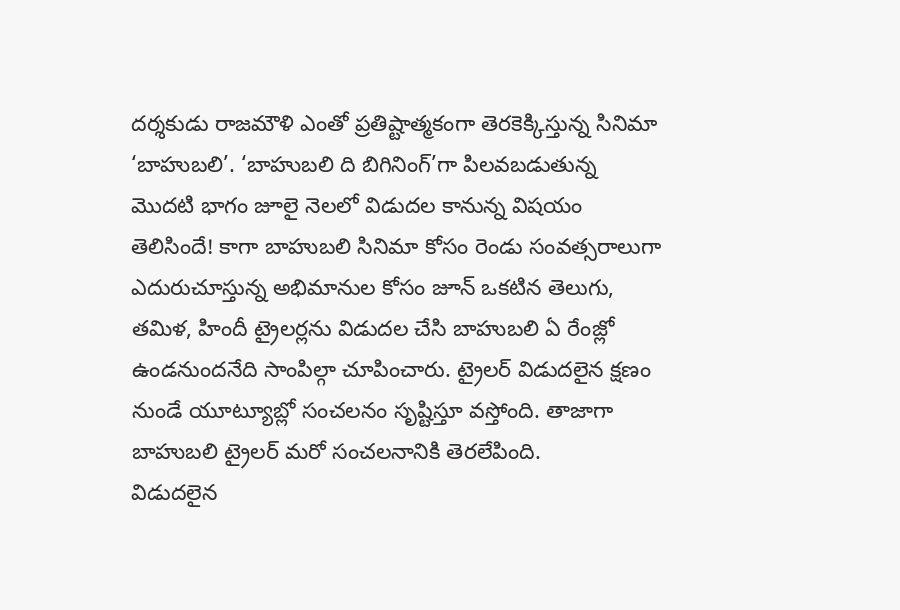దర్శకుడు రాజమౌళి ఎంతో ప్రతిష్టాత్మకంగా తెరకెక్కిస్తున్న సినిమా ‘బాహుబలి’. ‘బాహుబలి ది బిగినింగ్’గా పిలవబడుతున్న మొదటి భాగం జూలై నెలలో విడుదల కానున్న విషయం తెలిసిందే! కాగా బాహుబలి సినిమా కోసం రెండు సంవత్సరాలుగా ఎదురుచూస్తున్న అభిమానుల కోసం జూన్ ఒకటిన తెలుగు, తమిళ, హిందీ ట్రైలర్లను విడుదల చేసి బాహుబలి ఏ రేంజ్లో ఉండనుందనేది సాంపిల్గా చూపించారు. ట్రైలర్ విడుదలైన క్షణం నుండే యూట్యూబ్లో సంచలనం సృష్టిస్తూ వస్తోంది. తాజాగా బాహుబలి ట్రైలర్ మరో సంచలనానికి తెరలేపింది.
విడుదలైన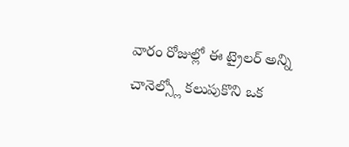వారం రోజుల్లో ఈ ట్రైలర్ అన్ని చానెల్స్లో కలుపుకొని ఒక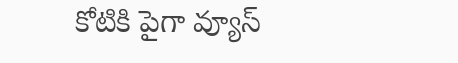కోటికి పైగా వ్యూస్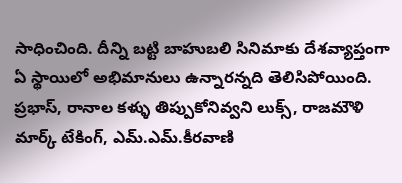సాధించింది. దీన్ని బట్టి బాహుబలి సినిమాకు దేశవ్యాప్తంగా ఏ స్థాయిలో అభిమానులు ఉన్నారన్నది తెలిసిపోయింది. ప్రభాస్, రానాల కళ్ళు తిప్పుకోనివ్వని లుక్స్, రాజమౌళి మార్క్ టేకింగ్, ఎమ్.ఎమ్.కీరవాణి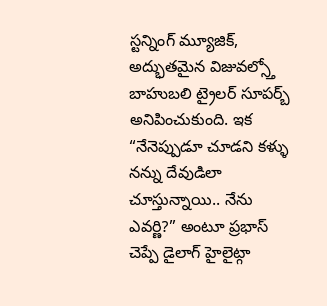స్టన్నింగ్ మ్యూజిక్, అద్భుతమైన విజువల్స్తో బాహుబలి ట్రైలర్ సూపర్బ్ అనిపించుకుంది. ఇక “నేనెప్పుడూ చూడని కళ్ళు నన్ను దేవుడిలా చూస్తున్నాయి.. నేను ఎవర్ణి?” అంటూ ప్రభాస్ చెప్పే డైలాగ్ హైలైట్గా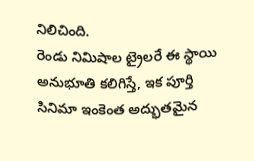నిలిచింది.
రెండు నిమిషాల ట్రైలరే ఈ స్థాయి అనుభూతి కలిగిస్తే, ఇక పూర్తి సినిమా ఇంకెంత అద్భుతమైన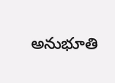అనుభూతి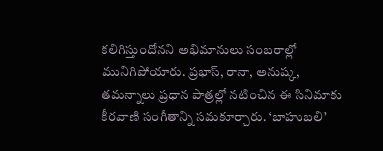కలిగిస్తుందోనని అభిమానులు సంబరాల్లో మునిగిపోయారు. ప్రభాస్, రానా, అనుష్క, తమన్నాలు ప్రధాన పాత్రల్లో నటించిన ఈ సినిమాకు కీరవాణి సంగీతాన్ని సమకూర్చారు. ‘బాహుబలి’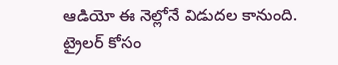ఆడియో ఈ నెల్లోనే విడుదల కానుంది.
ట్రైలర్ కోసం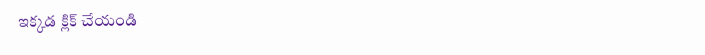ఇక్కడ క్లిక్ చేయండి